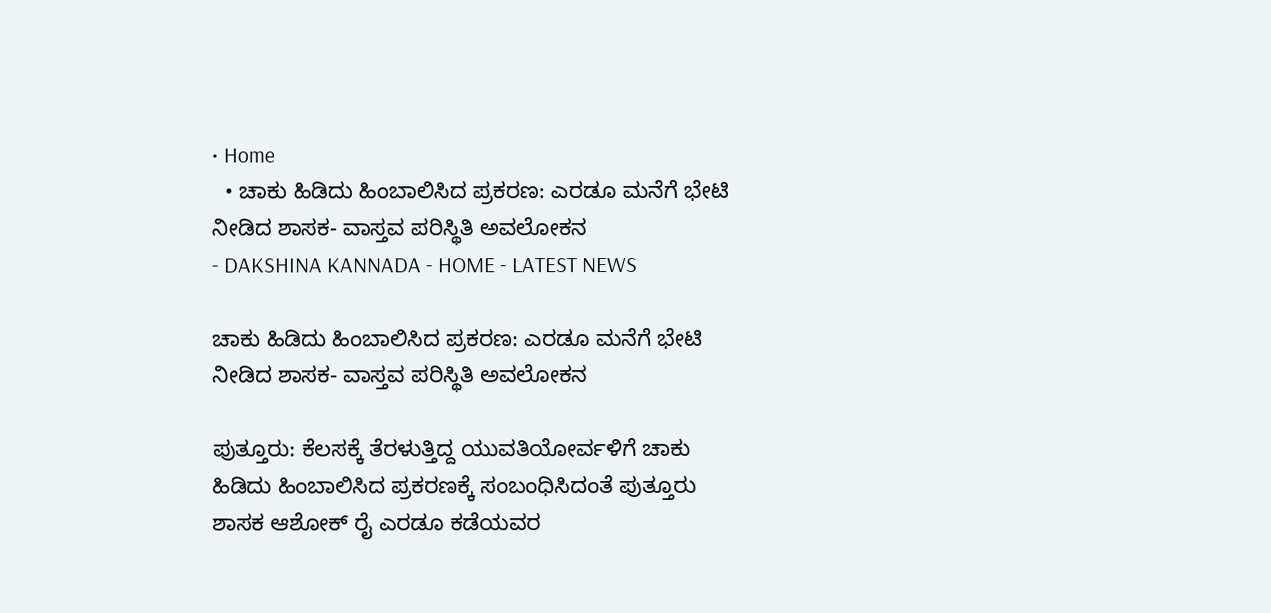• Home
  • ಚಾಕು ಹಿಡಿದು ಹಿಂಬಾಲಿಸಿದ ಪ್ರಕರಣ: ಎರಡೂ ಮನೆಗೆ ಭೇಟಿ ನೀಡಿದ ಶಾಸಕ- ವಾಸ್ತವ ಪರಿಸ್ಥಿತಿ ಅವಲೋಕನ
- DAKSHINA KANNADA - HOME - LATEST NEWS

ಚಾಕು ಹಿಡಿದು ಹಿಂಬಾಲಿಸಿದ ಪ್ರಕರಣ: ಎರಡೂ ಮನೆಗೆ ಭೇಟಿ ನೀಡಿದ ಶಾಸಕ- ವಾಸ್ತವ ಪರಿಸ್ಥಿತಿ ಅವಲೋಕನ

ಪುತ್ತೂರು: ಕೆಲಸಕ್ಕೆ ತೆರಳುತ್ತಿದ್ದ ಯುವತಿಯೋರ್ವಳಿಗೆ ಚಾಕು ಹಿಡಿದು ಹಿಂಬಾಲಿಸಿದ ಪ್ರಕರಣಕ್ಕೆ ಸಂಬಂಧಿಸಿದಂತೆ ಪುತ್ತೂರು ಶಾಸಕ ಆಶೋಕ್‌ ರೈ ಎರಡೂ ಕಡೆಯವರ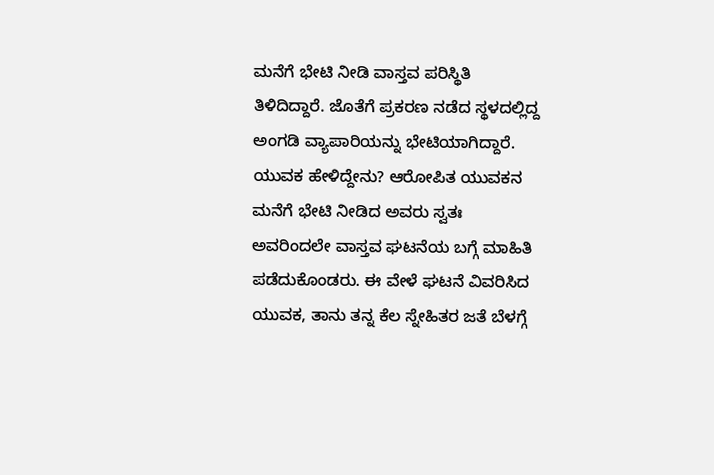ಮನೆಗೆ ಭೇಟಿ ನೀಡಿ ವಾಸ್ತವ ಪರಿಸ್ಥಿತಿ ತಿಳಿದಿದ್ದಾರೆ. ಜೊತೆಗೆ ಪ್ರಕರಣ ನಡೆದ ಸ್ಥಳದಲ್ಲಿದ್ದ ಅಂಗಡಿ ವ್ಯಾಪಾರಿಯನ್ನು ಭೇಟಿಯಾಗಿದ್ದಾರೆ. ಯುವಕ ಹೇಳಿದ್ದೇನು? ಆರೋಪಿತ ಯುವಕನ ಮನೆಗೆ ಭೇಟಿ ನೀಡಿದ ಅವರು ಸ್ವತಃ ಅವರಿಂದಲೇ ವಾಸ್ತವ ಘಟನೆಯ ಬಗ್ಗೆ ಮಾಹಿತಿ ಪಡೆದುಕೊಂಡರು. ಈ ವೇಳೆ ಘಟನೆ ವಿವರಿಸಿದ ಯುವಕ, ತಾನು ತನ್ನ ಕೆಲ ಸ್ನೇಹಿತರ ಜತೆ ಬೆಳಗ್ಗೆ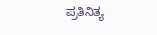ಪ್ರತಿನಿತ್ಯ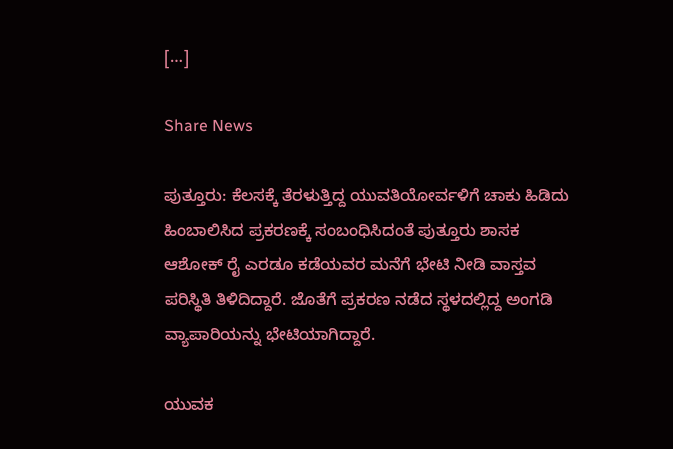[…]

Share News

ಪುತ್ತೂರು: ಕೆಲಸಕ್ಕೆ ತೆರಳುತ್ತಿದ್ದ ಯುವತಿಯೋರ್ವಳಿಗೆ ಚಾಕು ಹಿಡಿದು ಹಿಂಬಾಲಿಸಿದ ಪ್ರಕರಣಕ್ಕೆ ಸಂಬಂಧಿಸಿದಂತೆ ಪುತ್ತೂರು ಶಾಸಕ ಆಶೋಕ್‌ ರೈ ಎರಡೂ ಕಡೆಯವರ ಮನೆಗೆ ಭೇಟಿ ನೀಡಿ ವಾಸ್ತವ ಪರಿಸ್ಥಿತಿ ತಿಳಿದಿದ್ದಾರೆ. ಜೊತೆಗೆ ಪ್ರಕರಣ ನಡೆದ ಸ್ಥಳದಲ್ಲಿದ್ದ ಅಂಗಡಿ ವ್ಯಾಪಾರಿಯನ್ನು ಭೇಟಿಯಾಗಿದ್ದಾರೆ.

ಯುವಕ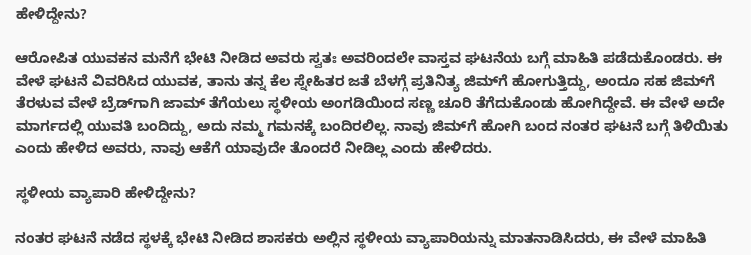ಹೇಳಿದ್ದೇನು?

ಆರೋಪಿತ ಯುವಕನ ಮನೆಗೆ ಭೇಟಿ ನೀಡಿದ ಅವರು ಸ್ವತಃ ಅವರಿಂದಲೇ ವಾಸ್ತವ ಘಟನೆಯ ಬಗ್ಗೆ ಮಾಹಿತಿ ಪಡೆದುಕೊಂಡರು. ಈ ವೇಳೆ ಘಟನೆ ವಿವರಿಸಿದ ಯುವಕ, ತಾನು ತನ್ನ ಕೆಲ ಸ್ನೇಹಿತರ ಜತೆ ಬೆಳಗ್ಗೆ ಪ್ರತಿನಿತ್ಯ ಜಿಮ್‌ಗೆ ಹೋಗುತ್ತಿದ್ದು, ಅಂದೂ ಸಹ ಜಿಮ್‌ಗೆ ತೆರಳುವ ವೇಳೆ ಬ್ರೆಡ್‌ಗಾಗಿ ಜಾಮ್‌ ತೆಗೆಯಲು ಸ್ಥಳೀಯ ಅಂಗಡಿಯಿಂದ ಸಣ್ಣ ಚೂರಿ ತೆಗೆದುಕೊಂಡು ಹೋಗಿದ್ದೇವೆ. ಈ ವೇಳೆ ಅದೇ ಮಾರ್ಗದಲ್ಲಿ ಯುವತಿ ಬಂದಿದ್ದು, ಅದು ನಮ್ಮ ಗಮನಕ್ಕೆ ಬಂದಿರಲಿಲ್ಲ. ನಾವು ಜಿಮ್‌ಗೆ ಹೋಗಿ ಬಂದ ನಂತರ ಘಟನೆ ಬಗ್ಗೆ ತಿಳಿಯಿತು ಎಂದು ಹೇಳಿದ ಅವರು, ನಾವು ಆಕೆಗೆ ಯಾವುದೇ ತೊಂದರೆ ನೀಡಿಲ್ಲ ಎಂದು ಹೇಳಿದರು.

ಸ್ಥಳೀಯ ವ್ಯಾಪಾರಿ ಹೇಳಿದ್ದೇನು?

ನಂತರ ಘಟನೆ ನಡೆದ ಸ್ಥಳಕ್ಕೆ ಭೇಟಿ ನೀಡಿದ ಶಾಸಕರು ಅಲ್ಲಿನ ಸ್ಥಳೀಯ ವ್ಯಾಪಾರಿಯನ್ನು ಮಾತನಾಡಿಸಿದರು, ಈ ವೇಳೆ ಮಾಹಿತಿ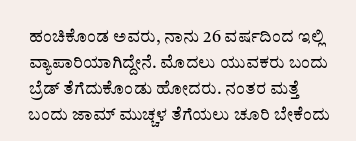ಹಂಚಿಕೊಂಡ ಅವರು, ನಾನು 26 ವರ್ಷದಿಂದ ಇಲ್ಲಿ ವ್ಯಾಪಾರಿಯಾಗಿದ್ದೇನೆ. ಮೊದಲು ಯುವಕರು ಬಂದು ಬ್ರೆಡ್‌ ತೆಗೆದುಕೊಂಡು ಹೋದರು. ನಂತರ ಮತ್ತೆ ಬಂದು ಜಾಮ್‌ ಮುಚ್ಚಳ ತೆಗೆಯಲು ಚೂರಿ ಬೇಕೆಂದು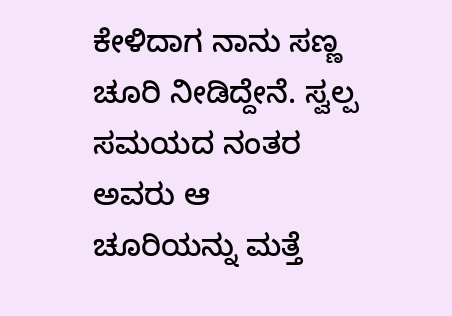ಕೇಳಿದಾಗ ನಾನು ಸಣ್ಣ ಚೂರಿ ನೀಡಿದ್ದೇನೆ. ಸ್ವಲ್ಪ ಸಮಯದ ನಂತರ ಅವರು ಆ ಚೂರಿಯನ್ನು ಮತ್ತೆ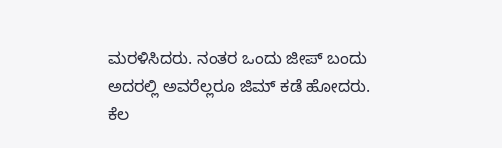ಮರಳಿಸಿದರು. ನಂತರ ಒಂದು ಜೀಪ್‌ ಬಂದು ಅದರಲ್ಲಿ ಅವರೆಲ್ಲರೂ ಜಿಮ್‌ ಕಡೆ ಹೋದರು. ಕೆಲ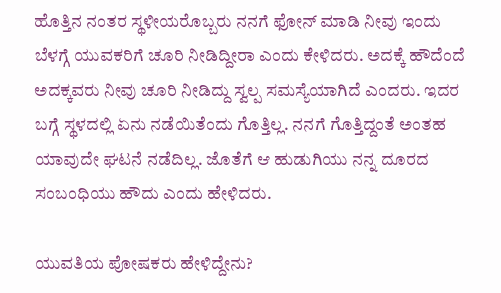ಹೊತ್ತಿನ ನಂತರ ಸ್ಥಳೀಯರೊಬ್ಬರು ನನಗೆ ಫೋನ್‌ ಮಾಡಿ ನೀವು ಇಂದು ಬೆಳಗ್ಗೆ ಯುವಕರಿಗೆ ಚೂರಿ ನೀಡಿದ್ದೀರಾ ಎಂದು ಕೇಳಿದರು. ಅದಕ್ಕೆ ಹೌದೆಂದೆ ಅದಕ್ಕವರು ನೀವು ಚೂರಿ ನೀಡಿದ್ದು ಸ್ವಲ್ಪ ಸಮಸ್ಯೆಯಾಗಿದೆ ಎಂದರು. ಇದರ ಬಗ್ಗೆ ಸ್ಥಳದಲ್ಲಿ ಏನು ನಡೆಯಿತೆಂದು ಗೊತ್ತಿಲ್ಲ. ನನಗೆ ಗೊತ್ತಿದ್ದಂತೆ ಅಂತಹ ಯಾವುದೇ ಘಟನೆ ನಡೆದಿಲ್ಲ. ಜೊತೆಗೆ ಆ ಹುಡುಗಿಯು ನನ್ನ ದೂರದ ಸಂಬಂಧಿಯು ಹೌದು ಎಂದು ಹೇಳಿದರು.

ಯುವತಿಯ ಪೋಷಕರು ಹೇಳಿದ್ದೇನು?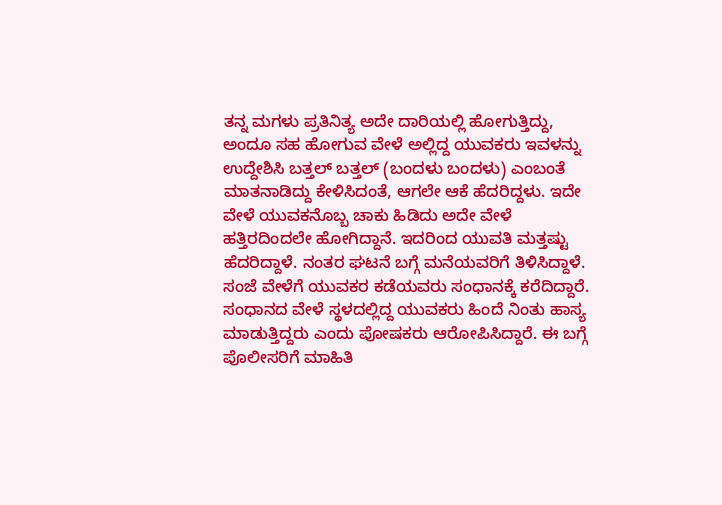ತನ್ನ ಮಗಳು ಪ್ರತಿನಿತ್ಯ ಅದೇ ದಾರಿಯಲ್ಲಿ ಹೋಗುತ್ತಿದ್ದು, ಅಂದೂ ಸಹ ಹೋಗುವ ವೇಳೆ ಅಲ್ಲಿದ್ದ ಯುವಕರು ಇವಳನ್ನು ಉದ್ದೇಶಿಸಿ ಬತ್ತಲ್‌ ಬತ್ತಲ್‌ (ಬಂದಳು ಬಂದಳು) ಎಂಬಂತೆ ಮಾತನಾಡಿದ್ದು ಕೇಳಿಸಿದಂತೆ, ಆಗಲೇ ಆಕೆ ಹೆದರಿದ್ದಳು. ಇದೇ ವೇಳೆ ಯುವಕನೊಬ್ಬ ಚಾಕು ಹಿಡಿದು ಅದೇ ವೇಳೆ ಹತ್ತಿರದಿಂದಲೇ ಹೋಗಿದ್ದಾನೆ. ಇದರಿಂದ ಯುವತಿ ಮತ್ತಷ್ಟು ಹೆದರಿದ್ದಾಳೆ. ನಂತರ ಘಟನೆ ಬಗ್ಗೆ ಮನೆಯವರಿಗೆ ತಿಳಿಸಿದ್ದಾಳೆ. ಸಂಜೆ ವೇಳೆಗೆ ಯುವಕರ ಕಡೆಯವರು ಸಂಧಾನಕ್ಕೆ ಕರೆದಿದ್ದಾರೆ. ಸಂಧಾನದ ವೇಳೆ ಸ್ಥಳದಲ್ಲಿದ್ದ ಯುವಕರು ಹಿಂದೆ ನಿಂತು ಹಾಸ್ಯ ಮಾಡುತ್ತಿದ್ದರು ಎಂದು ಪೋಷಕರು ಆರೋಪಿಸಿದ್ದಾರೆ. ಈ ಬಗ್ಗೆ ಪೊಲೀಸರಿಗೆ ಮಾಹಿತಿ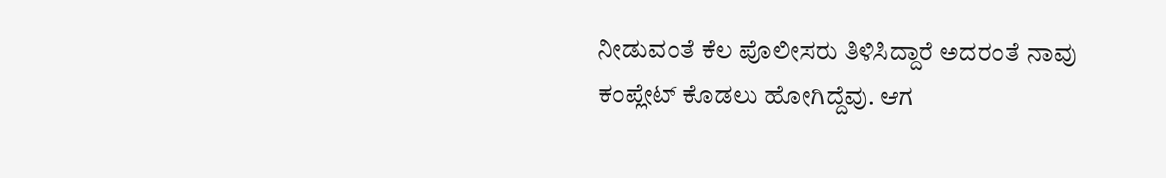ನೀಡುವಂತೆ ಕೆಲ ಪೊಲೀಸರು ತಿಳಿಸಿದ್ದಾರೆ ಅದರಂತೆ ನಾವು ಕಂಪ್ಲೇಟ್‌ ಕೊಡಲು ಹೋಗಿದ್ದೆವು. ಆಗ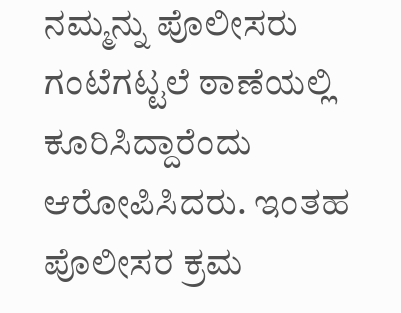ನಮ್ಮನ್ನು ಪೊಲೀಸರು ಗಂಟೆಗಟ್ಟಲೆ ಠಾಣೆಯಲ್ಲಿ ಕೂರಿಸಿದ್ದಾರೆಂದು ಆರೋಪಿಸಿದರು. ಇಂತಹ ಪೊಲೀಸರ ಕ್ರಮ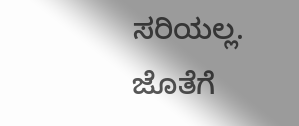ಸರಿಯಲ್ಲ. ಜೊತೆಗೆ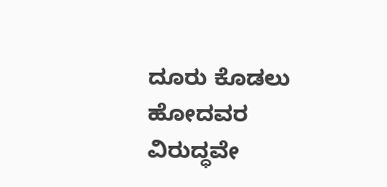ದೂರು ಕೊಡಲು ಹೋದವರ ವಿರುದ್ಧವೇ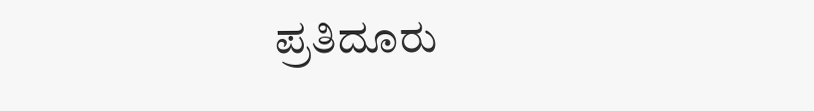ಪ್ರತಿದೂರು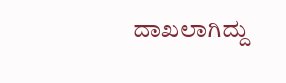ದಾಖಲಾಗಿದ್ದು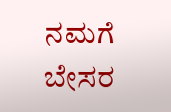ನಮಗೆ ಬೇಸರ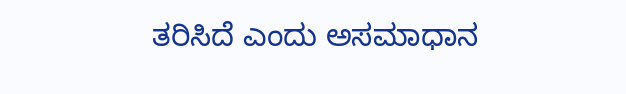ತರಿಸಿದೆ ಎಂದು ಅಸಮಾಧಾನ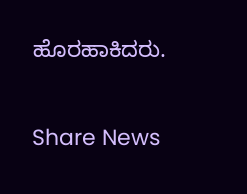ಹೊರಹಾಕಿದರು.

Share News